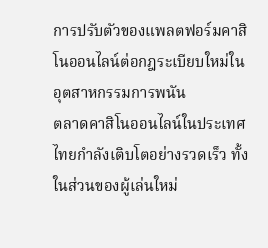การปรับตัวของแพลตฟอร์มคาสิโนออนไลน์ต่อกฎระเบียบใหม่ในอุตสาหกรรมการพนัน
ตลาดคาสิโนออนไลน์ในประเทศไทยกำลังเติบโตอย่างรวดเร็ว ทั้งในส่วนของผู้เล่นใหม่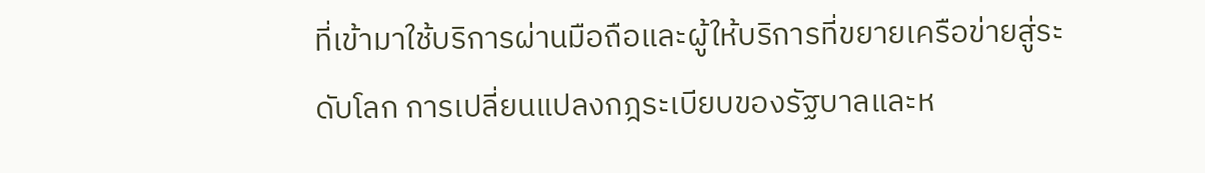ที่เข้ามาใช้บริการผ่านมือถือและผู้ให้บริการที่ขยายเครือข่ายสู่ระดับโลก การเปลี่ยนแปลงกฎระเบียบของรัฐบาลและห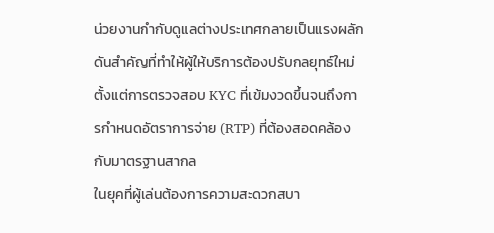น่วยงานกำกับดูแลต่างประเทศกลายเป็นแรงผลักดันสำคัญที่ทำให้ผู้ให้บริการต้องปรับกลยุทธ์ใหม่ ตั้งแต่การตรวจสอบ KYC ที่เข้มงวดขึ้นจนถึงการกำหนดอัตราการจ่าย (RTP) ที่ต้องสอดคล้องกับมาตรฐานสากล
ในยุคที่ผู้เล่นต้องการความสะดวกสบา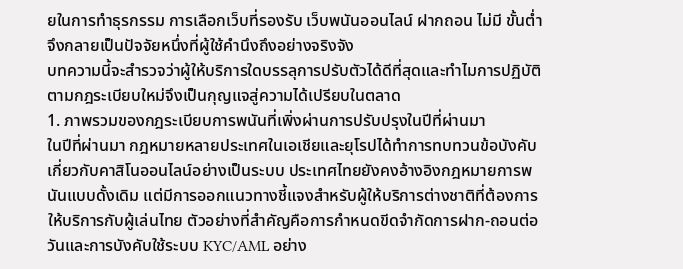ยในการทำธุรกรรม การเลือกเว็บที่รองรับ เว็บพนันออนไลน์ ฝากถอน ไม่มี ขั้นต่ำ จึงกลายเป็นปัจจัยหนึ่งที่ผู้ใช้คำนึงถึงอย่างจริงจัง
บทความนี้จะสำรวจว่าผู้ให้บริการใดบรรลุการปรับตัวได้ดีที่สุดและทำไมการปฏิบัติตามกฎระเบียบใหม่จึงเป็นกุญแจสู่ความได้เปรียบในตลาด
1. ภาพรวมของกฎระเบียบการพนันที่เพิ่งผ่านการปรับปรุงในปีที่ผ่านมา
ในปีที่ผ่านมา กฎหมายหลายประเทศในเอเชียและยุโรปได้ทำการทบทวนข้อบังคับเกี่ยวกับคาสิโนออนไลน์อย่างเป็นระบบ ประเทศไทยยังคงอ้างอิงกฎหมายการพนันแบบดั้งเดิม แต่มีการออกแนวทางชี้แจงสำหรับผู้ให้บริการต่างชาติที่ต้องการให้บริการกับผู้เล่นไทย ตัวอย่างที่สำคัญคือการกำหนดขีดจำกัดการฝาก‑ถอนต่อวันและการบังคับใช้ระบบ KYC/AML อย่าง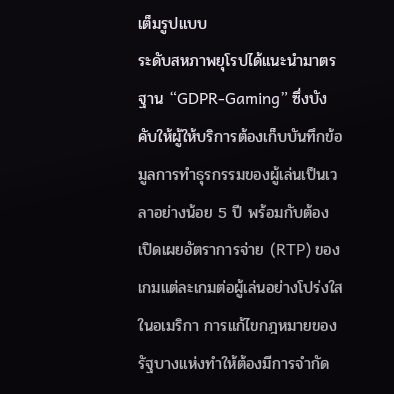เต็มรูปแบบ
ระดับสหภาพยุโรปได้แนะนำมาตรฐาน “GDPR‑Gaming” ซึ่งบังคับให้ผู้ให้บริการต้องเก็บบันทึกข้อมูลการทำธุรกรรมของผู้เล่นเป็นเวลาอย่างน้อย 5 ปี พร้อมกับต้องเปิดเผยอัตราการจ่าย (RTP) ของเกมแต่ละเกมต่อผู้เล่นอย่างโปร่งใส
ในอเมริกา การแก้ไขกฎหมายของรัฐบางแห่งทำให้ต้องมีการจำกัด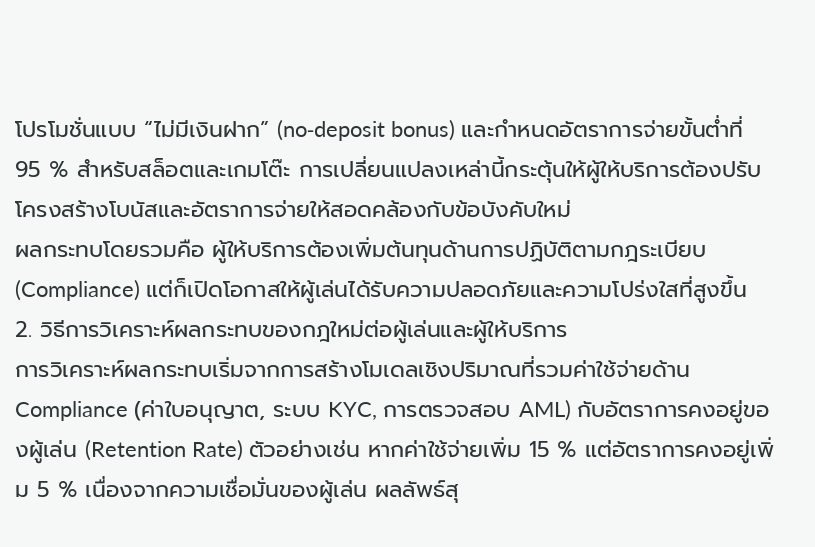โปรโมชั่นแบบ “ไม่มีเงินฝาก” (no‑deposit bonus) และกำหนดอัตราการจ่ายขั้นต่ำที่ 95 % สำหรับสล็อตและเกมโต๊ะ การเปลี่ยนแปลงเหล่านี้กระตุ้นให้ผู้ให้บริการต้องปรับโครงสร้างโบนัสและอัตราการจ่ายให้สอดคล้องกับข้อบังคับใหม่
ผลกระทบโดยรวมคือ ผู้ให้บริการต้องเพิ่มต้นทุนด้านการปฏิบัติตามกฎระเบียบ (Compliance) แต่ก็เปิดโอกาสให้ผู้เล่นได้รับความปลอดภัยและความโปร่งใสที่สูงขึ้น
2. วิธีการวิเคราะห์ผลกระทบของกฎใหม่ต่อผู้เล่นและผู้ให้บริการ
การวิเคราะห์ผลกระทบเริ่มจากการสร้างโมเดลเชิงปริมาณที่รวมค่าใช้จ่ายด้าน Compliance (ค่าใบอนุญาต, ระบบ KYC, การตรวจสอบ AML) กับอัตราการคงอยู่ของผู้เล่น (Retention Rate) ตัวอย่างเช่น หากค่าใช้จ่ายเพิ่ม 15 % แต่อัตราการคงอยู่เพิ่ม 5 % เนื่องจากความเชื่อมั่นของผู้เล่น ผลลัพธ์สุ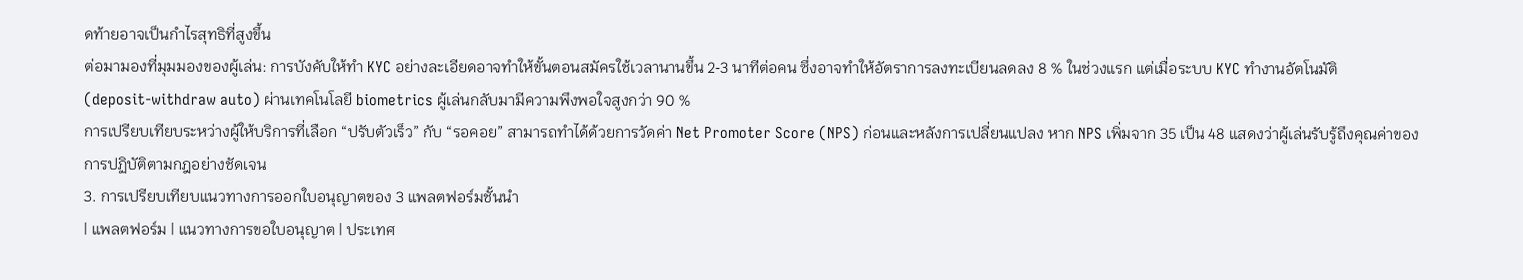ดท้ายอาจเป็นกำไรสุทธิที่สูงขึ้น
ต่อมามองที่มุมมองของผู้เล่น: การบังคับให้ทำ KYC อย่างละเอียดอาจทำให้ขั้นตอนสมัครใช้เวลานานขึ้น 2‑3 นาทีต่อคน ซึ่งอาจทำให้อัตราการลงทะเบียนลดลง 8 % ในช่วงแรก แต่เมื่อระบบ KYC ทำงานอัตโนมัติ (deposit‑withdraw auto) ผ่านเทคโนโลยี biometrics ผู้เล่นกลับมามีความพึงพอใจสูงกว่า 90 %
การเปรียบเทียบระหว่างผู้ให้บริการที่เลือก “ปรับตัวเร็ว” กับ “รอคอย” สามารถทำได้ด้วยการวัดค่า Net Promoter Score (NPS) ก่อนและหลังการเปลี่ยนแปลง หาก NPS เพิ่มจาก 35 เป็น 48 แสดงว่าผู้เล่นรับรู้ถึงคุณค่าของการปฏิบัติตามกฎอย่างชัดเจน
3. การเปรียบเทียบแนวทางการออกใบอนุญาตของ 3 แพลตฟอร์มชั้นนำ
| แพลตฟอร์ม | แนวทางการขอใบอนุญาต | ประเทศ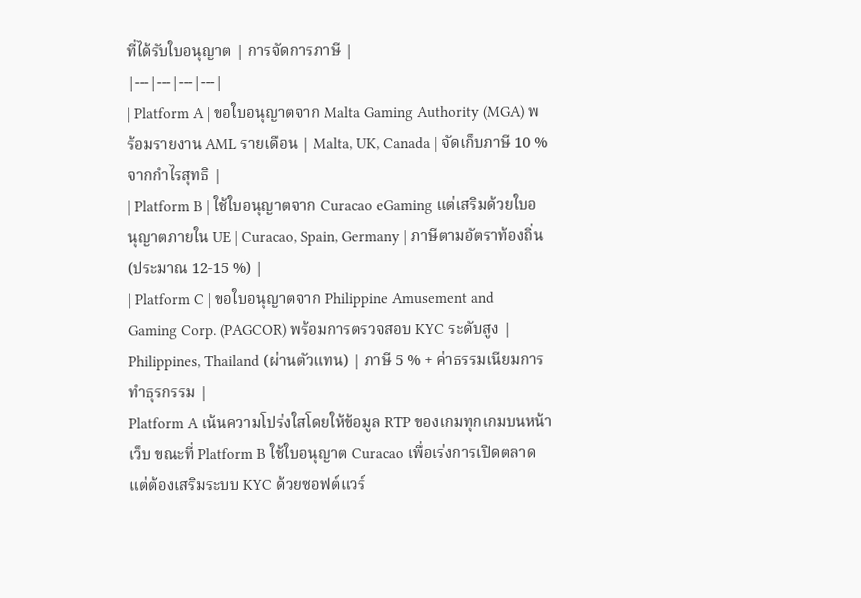ที่ได้รับใบอนุญาต | การจัดการภาษี |
|---|---|---|---|
| Platform A | ขอใบอนุญาตจาก Malta Gaming Authority (MGA) พร้อมรายงาน AML รายเดือน | Malta, UK, Canada | จัดเก็บภาษี 10 % จากกำไรสุทธิ |
| Platform B | ใช้ใบอนุญาตจาก Curacao eGaming แต่เสริมด้วยใบอนุญาตภายใน UE | Curacao, Spain, Germany | ภาษีตามอัตราท้องถิ่น (ประมาณ 12‑15 %) |
| Platform C | ขอใบอนุญาตจาก Philippine Amusement and Gaming Corp. (PAGCOR) พร้อมการตรวจสอบ KYC ระดับสูง | Philippines, Thailand (ผ่านตัวแทน) | ภาษี 5 % + ค่าธรรมเนียมการทำธุรกรรม |
Platform A เน้นความโปร่งใสโดยให้ข้อมูล RTP ของเกมทุกเกมบนหน้าเว็บ ขณะที่ Platform B ใช้ใบอนุญาต Curacao เพื่อเร่งการเปิดตลาด แต่ต้องเสริมระบบ KYC ด้วยซอฟต์แวร์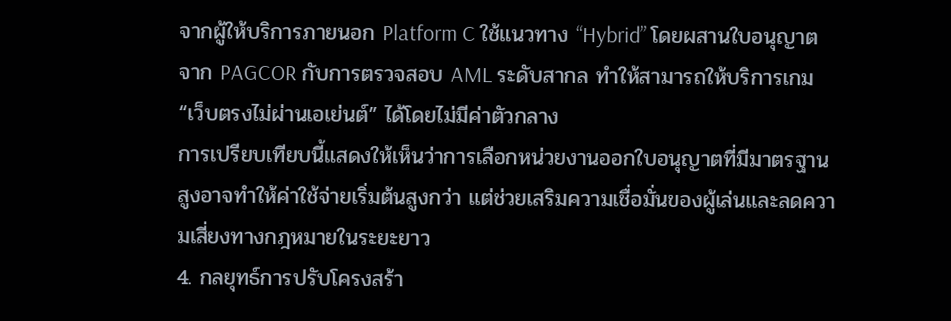จากผู้ให้บริการภายนอก Platform C ใช้แนวทาง “Hybrid” โดยผสานใบอนุญาตจาก PAGCOR กับการตรวจสอบ AML ระดับสากล ทำให้สามารถให้บริการเกม “เว็บตรงไม่ผ่านเอเย่นต์” ได้โดยไม่มีค่าตัวกลาง
การเปรียบเทียบนี้แสดงให้เห็นว่าการเลือกหน่วยงานออกใบอนุญาตที่มีมาตรฐานสูงอาจทำให้ค่าใช้จ่ายเริ่มต้นสูงกว่า แต่ช่วยเสริมความเชื่อมั่นของผู้เล่นและลดความเสี่ยงทางกฎหมายในระยะยาว
4. กลยุทธ์การปรับโครงสร้า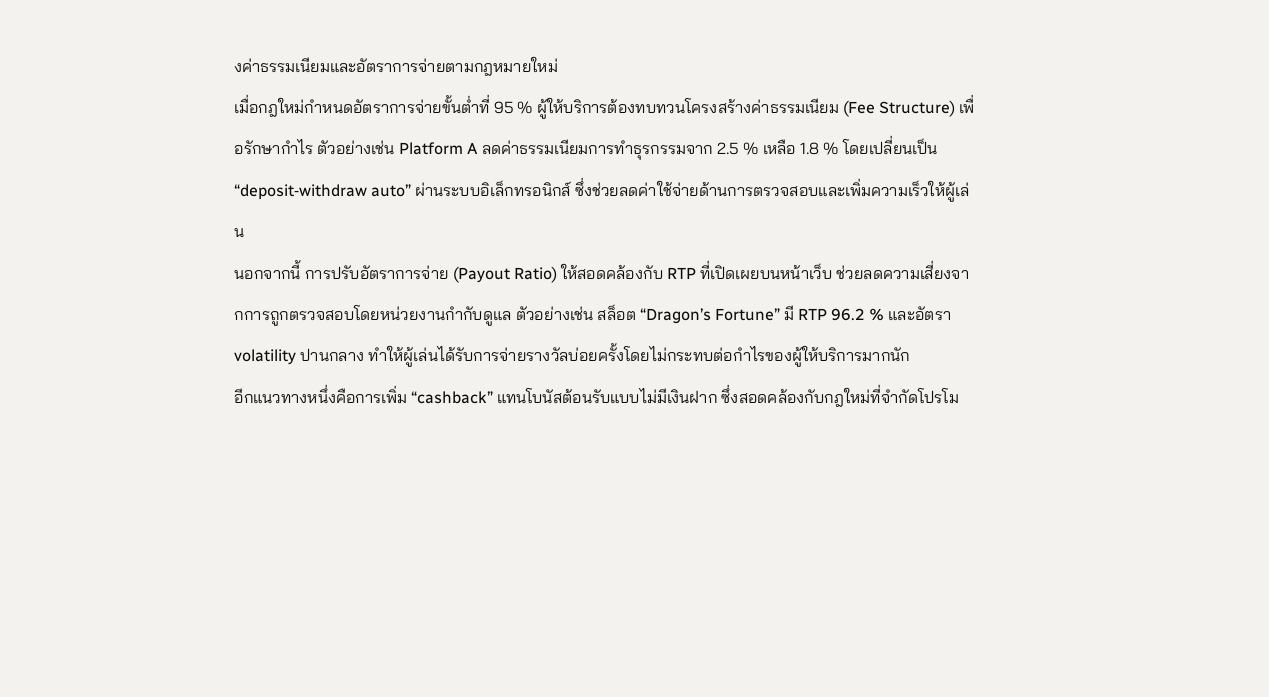งค่าธรรมเนียมและอัตราการจ่ายตามกฎหมายใหม่
เมื่อกฎใหม่กำหนดอัตราการจ่ายขั้นต่ำที่ 95 % ผู้ให้บริการต้องทบทวนโครงสร้างค่าธรรมเนียม (Fee Structure) เพื่อรักษากำไร ตัวอย่างเช่น Platform A ลดค่าธรรมเนียมการทำธุรกรรมจาก 2.5 % เหลือ 1.8 % โดยเปลี่ยนเป็น “deposit‑withdraw auto” ผ่านระบบอิเล็กทรอนิกส์ ซึ่งช่วยลดค่าใช้จ่ายด้านการตรวจสอบและเพิ่มความเร็วให้ผู้เล่น
นอกจากนี้ การปรับอัตราการจ่าย (Payout Ratio) ให้สอดคล้องกับ RTP ที่เปิดเผยบนหน้าเว็บ ช่วยลดความเสี่ยงจากการถูกตรวจสอบโดยหน่วยงานกำกับดูแล ตัวอย่างเช่น สล็อต “Dragon’s Fortune” มี RTP 96.2 % และอัตรา volatility ปานกลาง ทำให้ผู้เล่นได้รับการจ่ายรางวัลบ่อยครั้งโดยไม่กระทบต่อกำไรของผู้ให้บริการมากนัก
อีกแนวทางหนึ่งคือการเพิ่ม “cashback” แทนโบนัสต้อนรับแบบไม่มีเงินฝาก ซึ่งสอดคล้องกับกฎใหม่ที่จำกัดโปรโม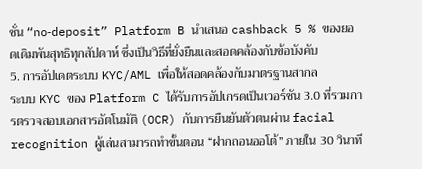ชั่น “no‑deposit” Platform B นำเสนอ cashback 5 % ของยอดเดิมพันสุทธิทุกสัปดาห์ ซึ่งเป็นวิธีที่ยั่งยืนและสอดคล้องกับข้อบังคับ
5. การอัปเดตระบบ KYC/AML เพื่อให้สอดคล้องกับมาตรฐานสากล
ระบบ KYC ของ Platform C ได้รับการอัปเกรดเป็นเวอร์ชัน 3.0 ที่รวมการตรวจสอบเอกสารอัตโนมัติ (OCR) กับการยืนยันตัวตนผ่าน facial recognition ผู้เล่นสามารถทำขั้นตอน “ฝากถอนออโต้” ภายใน 30 วินาที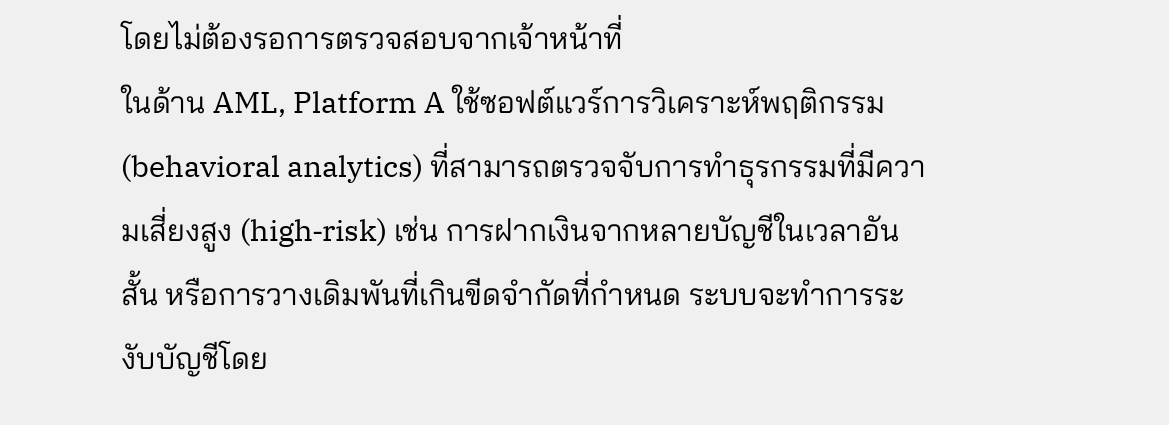โดยไม่ต้องรอการตรวจสอบจากเจ้าหน้าที่
ในด้าน AML, Platform A ใช้ซอฟต์แวร์การวิเคราะห์พฤติกรรม (behavioral analytics) ที่สามารถตรวจจับการทำธุรกรรมที่มีความเสี่ยงสูง (high‑risk) เช่น การฝากเงินจากหลายบัญชีในเวลาอันสั้น หรือการวางเดิมพันที่เกินขีดจำกัดที่กำหนด ระบบจะทำการระงับบัญชีโดย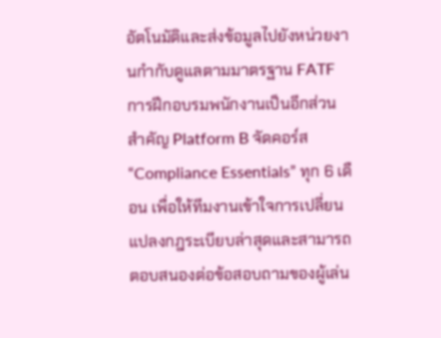อัตโนมัติและส่งข้อมูลไปยังหน่วยงานกำกับดูแลตามมาตรฐาน FATF
การฝึกอบรมพนักงานเป็นอีกส่วนสำคัญ Platform B จัดคอร์ส “Compliance Essentials” ทุก 6 เดือน เพื่อให้ทีมงานเข้าใจการเปลี่ยนแปลงกฎระเบียบล่าสุดและสามารถตอบสนองต่อข้อสอบถามของผู้เล่น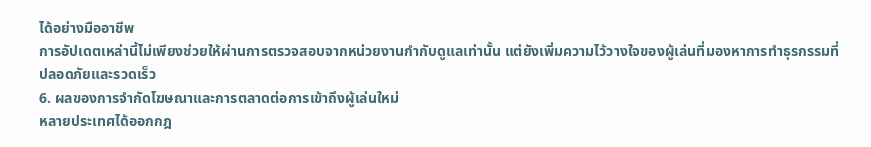ได้อย่างมืออาชีพ
การอัปเดตเหล่านี้ไม่เพียงช่วยให้ผ่านการตรวจสอบจากหน่วยงานกำกับดูแลเท่านั้น แต่ยังเพิ่มความไว้วางใจของผู้เล่นที่มองหาการทำธุรกรรมที่ปลอดภัยและรวดเร็ว
6. ผลของการจำกัดโฆษณาและการตลาดต่อการเข้าถึงผู้เล่นใหม่
หลายประเทศได้ออกกฎ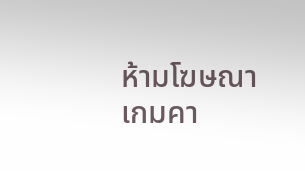ห้ามโฆษณาเกมคา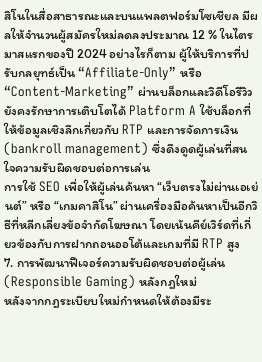สิโนในสื่อสาธารณะและบนแพลตฟอร์มโซเชียล มีผลให้จำนวนผู้สมัครใหม่ลดลงประมาณ 12 % ในไตรมาสแรกของปี 2024 อย่างไรก็ตาม ผู้ให้บริการที่ปรับกลยุทธ์เป็น “Affiliate‑Only” หรือ “Content‑Marketing” ผ่านบล็อกและวิดีโอรีวิวยังคงรักษาการเติบโตได้ Platform A ใช้บล็อกที่ให้ข้อมูลเชิงลึกเกี่ยวกับ RTP และการจัดการเงิน (bankroll management) ซึ่งดึงดูดผู้เล่นที่สนใจความรับผิดชอบต่อการเล่น
การใช้ SEO เพื่อให้ผู้เล่นค้นหา “เว็บตรงไม่ผ่านเอเย่นต์” หรือ “เกมคาสิโน” ผ่านเครื่องมือค้นหาเป็นอีกวิธีที่หลีกเลี่ยงข้อจำกัดโฆษณา โดยเน้นคีย์เวิร์ดที่เกี่ยวข้องกับการฝากถอนออโต้และเกมที่มี RTP สูง
7. การพัฒนาฟีเจอร์ความรับผิดชอบต่อผู้เล่น (Responsible Gaming) หลังกฎใหม่
หลังจากกฎระเบียบใหม่กำหนดให้ต้องมีระ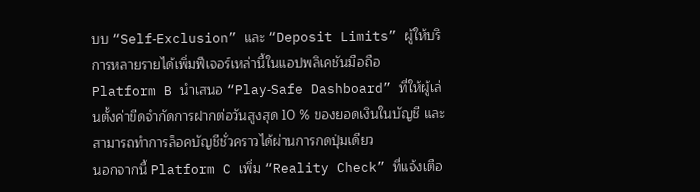บบ “Self‑Exclusion” และ “Deposit Limits” ผู้ให้บริการหลายรายได้เพิ่มฟีเจอร์เหล่านี้ในแอปพลิเคชันมือถือ Platform B นำเสนอ “Play‑Safe Dashboard” ที่ให้ผู้เล่นตั้งค่าขีดจำกัดการฝากต่อวันสูงสุด 10 % ของยอดเงินในบัญชี และสามารถทำการล็อคบัญชีชั่วคราวได้ผ่านการกดปุ่มเดียว
นอกจากนี้ Platform C เพิ่ม “Reality Check” ที่แจ้งเตือ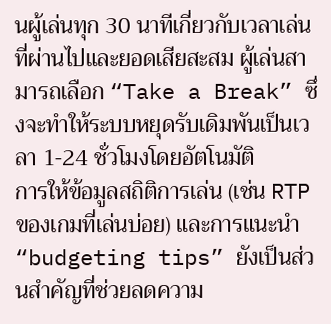นผู้เล่นทุก 30 นาทีเกี่ยวกับเวลาเล่นที่ผ่านไปและยอดเสียสะสม ผู้เล่นสามารถเลือก “Take a Break” ซึ่งจะทำให้ระบบหยุดรับเดิมพันเป็นเวลา 1‑24 ชั่วโมงโดยอัตโนมัติ
การให้ข้อมูลสถิติการเล่น (เช่น RTP ของเกมที่เล่นบ่อย) และการแนะนำ “budgeting tips” ยังเป็นส่วนสำคัญที่ช่วยลดความ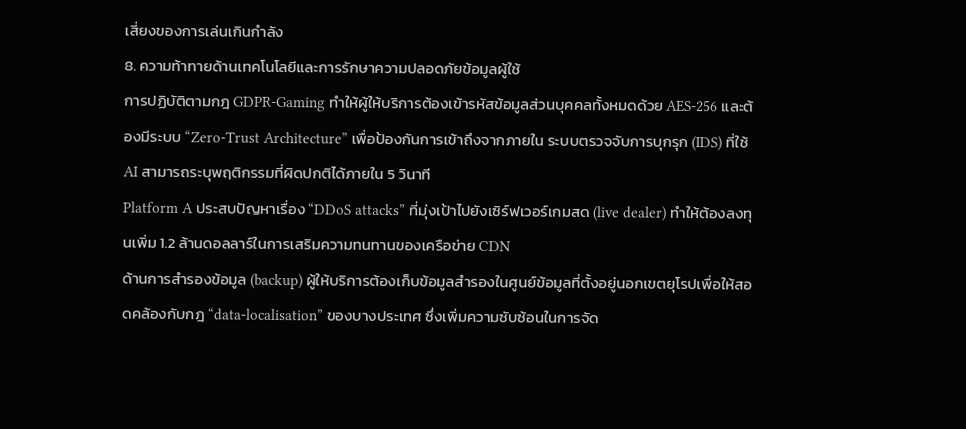เสี่ยงของการเล่นเกินกำลัง
8. ความท้าทายด้านเทคโนโลยีและการรักษาความปลอดภัยข้อมูลผู้ใช้
การปฏิบัติตามกฎ GDPR‑Gaming ทำให้ผู้ให้บริการต้องเข้ารหัสข้อมูลส่วนบุคคลทั้งหมดด้วย AES‑256 และต้องมีระบบ “Zero‑Trust Architecture” เพื่อป้องกันการเข้าถึงจากภายใน ระบบตรวจจับการบุกรุก (IDS) ที่ใช้ AI สามารถระบุพฤติกรรมที่ผิดปกติได้ภายใน 5 วินาที
Platform A ประสบปัญหาเรื่อง “DDoS attacks” ที่มุ่งเป้าไปยังเซิร์ฟเวอร์เกมสด (live dealer) ทำให้ต้องลงทุนเพิ่ม 1.2 ล้านดอลลาร์ในการเสริมความทนทานของเครือข่าย CDN
ด้านการสำรองข้อมูล (backup) ผู้ให้บริการต้องเก็บข้อมูลสำรองในศูนย์ข้อมูลที่ตั้งอยู่นอกเขตยุโรปเพื่อให้สอดคล้องกับกฎ “data‑localisation” ของบางประเทศ ซึ่งเพิ่มความซับซ้อนในการจัด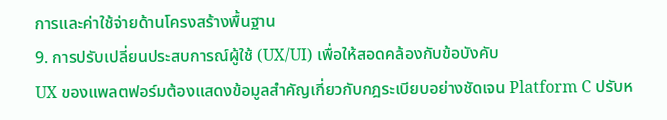การและค่าใช้จ่ายด้านโครงสร้างพื้นฐาน
9. การปรับเปลี่ยนประสบการณ์ผู้ใช้ (UX/UI) เพื่อให้สอดคล้องกับข้อบังคับ
UX ของแพลตฟอร์มต้องแสดงข้อมูลสำคัญเกี่ยวกับกฎระเบียบอย่างชัดเจน Platform C ปรับห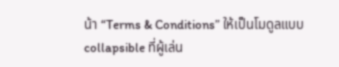น้า “Terms & Conditions” ให้เป็นโมดูลแบบ collapsible ที่ผู้เล่น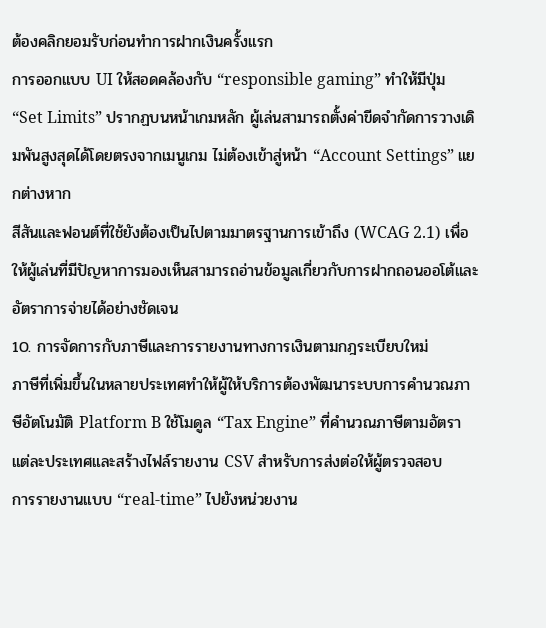ต้องคลิกยอมรับก่อนทำการฝากเงินครั้งแรก
การออกแบบ UI ให้สอดคล้องกับ “responsible gaming” ทำให้มีปุ่ม “Set Limits” ปรากฏบนหน้าเกมหลัก ผู้เล่นสามารถตั้งค่าขีดจำกัดการวางเดิมพันสูงสุดได้โดยตรงจากเมนูเกม ไม่ต้องเข้าสู่หน้า “Account Settings” แยกต่างหาก
สีสันและฟอนต์ที่ใช้ยังต้องเป็นไปตามมาตรฐานการเข้าถึง (WCAG 2.1) เพื่อให้ผู้เล่นที่มีปัญหาการมองเห็นสามารถอ่านข้อมูลเกี่ยวกับการฝากถอนออโต้และอัตราการจ่ายได้อย่างชัดเจน
10. การจัดการกับภาษีและการรายงานทางการเงินตามกฎระเบียบใหม่
ภาษีที่เพิ่มขึ้นในหลายประเทศทำให้ผู้ให้บริการต้องพัฒนาระบบการคำนวณภาษีอัตโนมัติ Platform B ใช้โมดูล “Tax Engine” ที่คำนวณภาษีตามอัตราแต่ละประเทศและสร้างไฟล์รายงาน CSV สำหรับการส่งต่อให้ผู้ตรวจสอบ
การรายงานแบบ “real‑time” ไปยังหน่วยงาน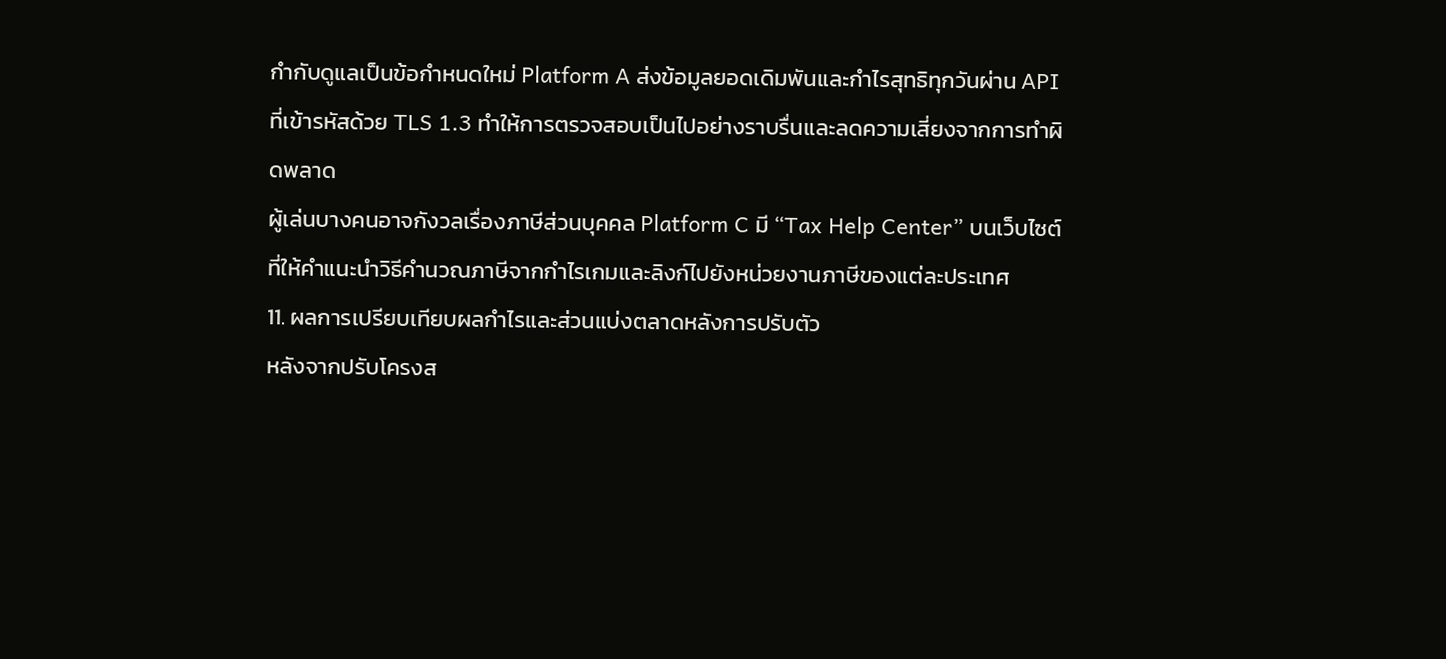กำกับดูแลเป็นข้อกำหนดใหม่ Platform A ส่งข้อมูลยอดเดิมพันและกำไรสุทธิทุกวันผ่าน API ที่เข้ารหัสด้วย TLS 1.3 ทำให้การตรวจสอบเป็นไปอย่างราบรื่นและลดความเสี่ยงจากการทำผิดพลาด
ผู้เล่นบางคนอาจกังวลเรื่องภาษีส่วนบุคคล Platform C มี “Tax Help Center” บนเว็บไซต์ที่ให้คำแนะนำวิธีคำนวณภาษีจากกำไรเกมและลิงก์ไปยังหน่วยงานภาษีของแต่ละประเทศ
11. ผลการเปรียบเทียบผลกำไรและส่วนแบ่งตลาดหลังการปรับตัว
หลังจากปรับโครงส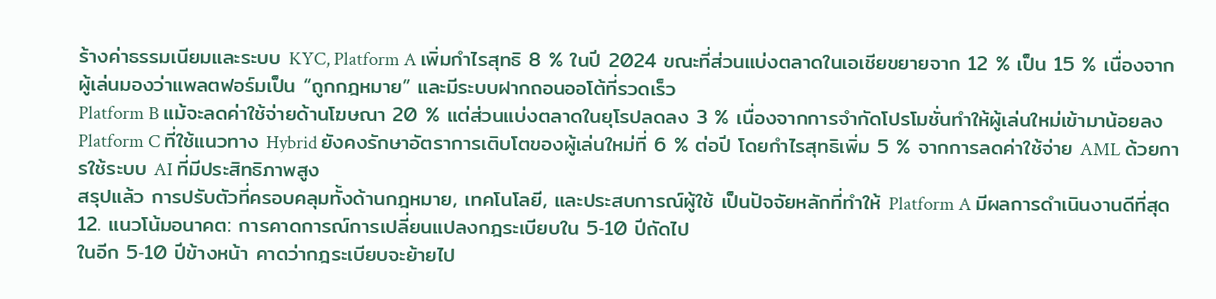ร้างค่าธรรมเนียมและระบบ KYC, Platform A เพิ่มกำไรสุทธิ 8 % ในปี 2024 ขณะที่ส่วนแบ่งตลาดในเอเชียขยายจาก 12 % เป็น 15 % เนื่องจากผู้เล่นมองว่าแพลตฟอร์มเป็น “ถูกกฎหมาย” และมีระบบฝากถอนออโต้ที่รวดเร็ว
Platform B แม้จะลดค่าใช้จ่ายด้านโฆษณา 20 % แต่ส่วนแบ่งตลาดในยุโรปลดลง 3 % เนื่องจากการจำกัดโปรโมชั่นทำให้ผู้เล่นใหม่เข้ามาน้อยลง
Platform C ที่ใช้แนวทาง Hybrid ยังคงรักษาอัตราการเติบโตของผู้เล่นใหม่ที่ 6 % ต่อปี โดยกำไรสุทธิเพิ่ม 5 % จากการลดค่าใช้จ่าย AML ด้วยการใช้ระบบ AI ที่มีประสิทธิภาพสูง
สรุปแล้ว การปรับตัวที่ครอบคลุมทั้งด้านกฎหมาย, เทคโนโลยี, และประสบการณ์ผู้ใช้ เป็นปัจจัยหลักที่ทำให้ Platform A มีผลการดำเนินงานดีที่สุด
12. แนวโน้มอนาคต: การคาดการณ์การเปลี่ยนแปลงกฎระเบียบใน 5‑10 ปีถัดไป
ในอีก 5‑10 ปีข้างหน้า คาดว่ากฎระเบียบจะย้ายไป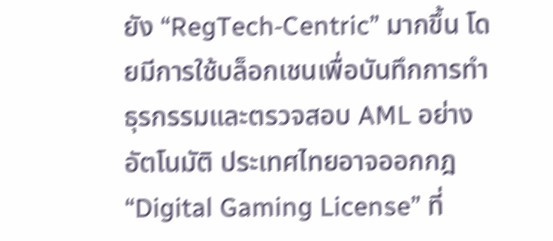ยัง “RegTech‑Centric” มากขึ้น โดยมีการใช้บล็อกเชนเพื่อบันทึกการทำธุรกรรมและตรวจสอบ AML อย่างอัตโนมัติ ประเทศไทยอาจออกกฎ “Digital Gaming License” ที่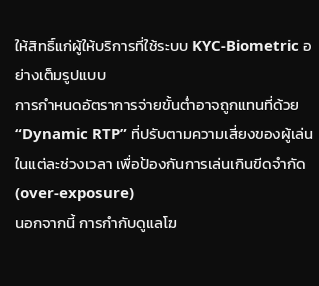ให้สิทธิ์แก่ผู้ให้บริการที่ใช้ระบบ KYC‑Biometric อย่างเต็มรูปแบบ
การกำหนดอัตราการจ่ายขั้นต่ำอาจถูกแทนที่ด้วย “Dynamic RTP” ที่ปรับตามความเสี่ยงของผู้เล่นในแต่ละช่วงเวลา เพื่อป้องกันการเล่นเกินขีดจำกัด (over‑exposure)
นอกจากนี้ การกำกับดูแลโฆ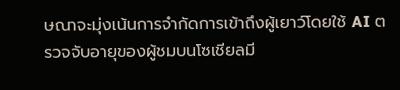ษณาจะมุ่งเน้นการจำกัดการเข้าถึงผู้เยาว์โดยใช้ AI ตรวจจับอายุของผู้ชมบนโซเชียลมี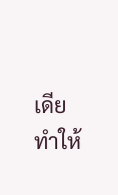เดีย ทำให้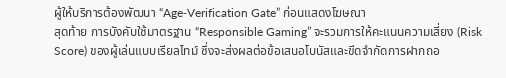ผู้ให้บริการต้องพัฒนา “Age‑Verification Gate” ก่อนแสดงโฆษณา
สุดท้าย การบังคับใช้มาตรฐาน “Responsible Gaming” จะรวมการให้คะแนนความเสี่ยง (Risk Score) ของผู้เล่นแบบเรียลไทม์ ซึ่งจะส่งผลต่อข้อเสนอโบนัสและขีดจำกัดการฝากถอ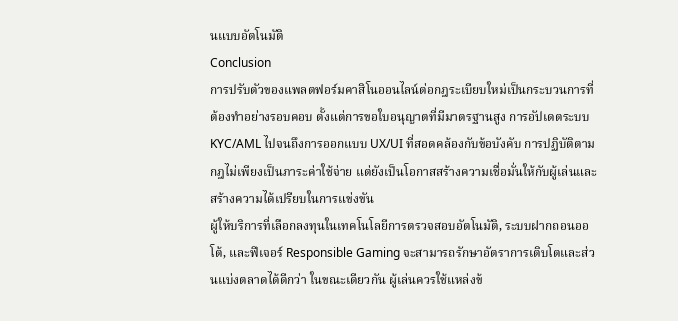นแบบอัตโนมัติ
Conclusion
การปรับตัวของแพลตฟอร์มคาสิโนออนไลน์ต่อกฎระเบียบใหม่เป็นกระบวนการที่ต้องทำอย่างรอบคอบ ตั้งแต่การขอใบอนุญาตที่มีมาตรฐานสูง การอัปเดตระบบ KYC/AML ไปจนถึงการออกแบบ UX/UI ที่สอดคล้องกับข้อบังคับ การปฏิบัติตามกฎไม่เพียงเป็นภาระค่าใช้จ่าย แต่ยังเป็นโอกาสสร้างความเชื่อมั่นให้กับผู้เล่นและสร้างความได้เปรียบในการแข่งขัน
ผู้ให้บริการที่เลือกลงทุนในเทคโนโลยีการตรวจสอบอัตโนมัติ, ระบบฝากถอนออโต้, และฟีเจอร์ Responsible Gaming จะสามารถรักษาอัตราการเติบโตและส่วนแบ่งตลาดได้ดีกว่า ในขณะเดียวกัน ผู้เล่นควรใช้แหล่งข้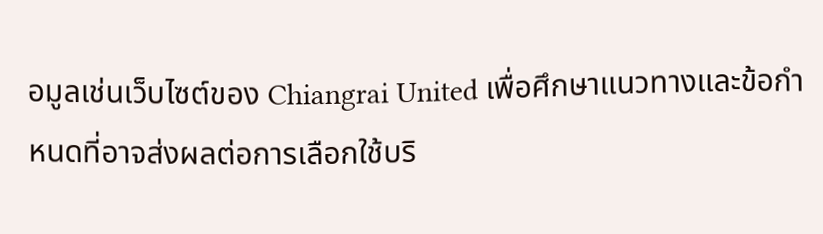อมูลเช่นเว็บไซต์ของ Chiangrai United เพื่อศึกษาแนวทางและข้อกำหนดที่อาจส่งผลต่อการเลือกใช้บริ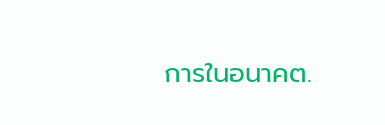การในอนาคต.